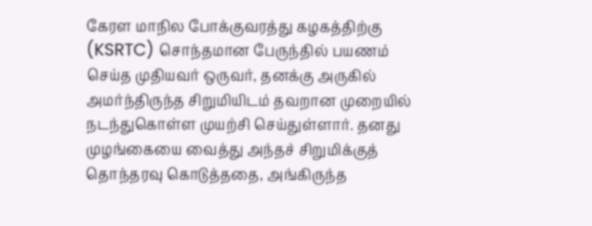கேரள மாநில போக்குவரத்து கழகத்திற்கு (KSRTC) சொந்தமான பேருந்தில் பயணம் செய்த முதியவர் ஒருவர், தனக்கு அருகில் அமர்ந்திருந்த சிறுமியிடம் தவறான முறையில் நடந்துகொள்ள முயற்சி செய்துள்ளார். தனது முழங்கையை வைத்து அந்தச் சிறுமிக்குத் தொந்தரவு கொடுத்ததை, அங்கிருந்த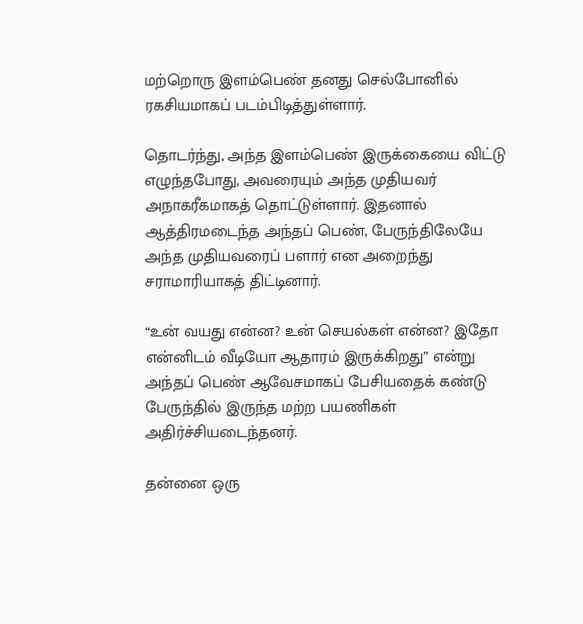மற்றொரு இளம்பெண் தனது செல்போனில் ரகசியமாகப் படம்பிடித்துள்ளார்.

தொடர்ந்து, அந்த இளம்பெண் இருக்கையை விட்டு எழுந்தபோது, அவரையும் அந்த முதியவர் அநாகரீகமாகத் தொட்டுள்ளார். இதனால் ஆத்திரமடைந்த அந்தப் பெண், பேருந்திலேயே அந்த முதியவரைப் பளார் என அறைந்து சராமாரியாகத் திட்டினார்.

“உன் வயது என்ன? உன் செயல்கள் என்ன? இதோ என்னிடம் வீடியோ ஆதாரம் இருக்கிறது” என்று அந்தப் பெண் ஆவேசமாகப் பேசியதைக் கண்டு பேருந்தில் இருந்த மற்ற பயணிகள் அதிர்ச்சியடைந்தனர்.

தன்னை ஒரு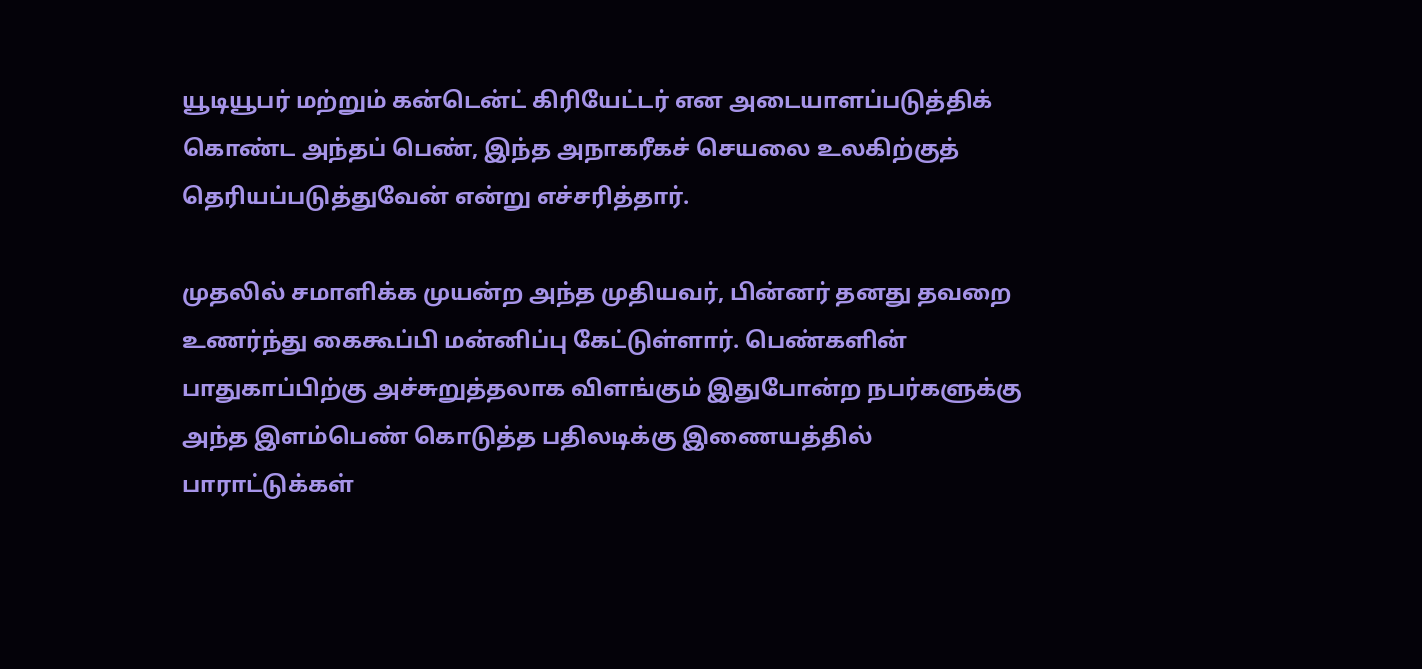யூடியூபர் மற்றும் கன்டென்ட் கிரியேட்டர் என அடையாளப்படுத்திக் கொண்ட அந்தப் பெண், இந்த அநாகரீகச் செயலை உலகிற்குத் தெரியப்படுத்துவேன் என்று எச்சரித்தார்.

முதலில் சமாளிக்க முயன்ற அந்த முதியவர், பின்னர் தனது தவறை உணர்ந்து கைகூப்பி மன்னிப்பு கேட்டுள்ளார். பெண்களின் பாதுகாப்பிற்கு அச்சுறுத்தலாக விளங்கும் இதுபோன்ற நபர்களுக்கு அந்த இளம்பெண் கொடுத்த பதிலடிக்கு இணையத்தில் பாராட்டுக்கள்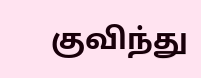குவிந்து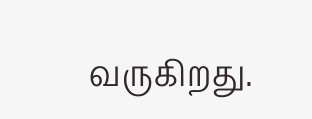வருகிறது.